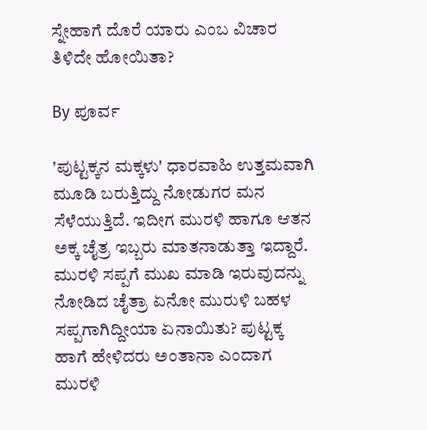ಸ್ನೇಹಾಗೆ ದೊರೆ ಯಾರು ಎಂಬ ವಿಚಾರ ತಿಳಿದೇ ಹೋಯಿತಾ?

By ಪೂರ್ವ

'ಪುಟ್ಟಕ್ಕನ ಮಕ್ಕಳು' ಧಾರವಾಹಿ ಉತ್ತಮವಾಗಿ ಮೂಡಿ ಬರುತ್ತಿದ್ದು ನೋಡುಗರ ಮನ ಸೆಳೆಯುತ್ತಿದೆ. ಇದೀಗ ಮುರಳಿ ಹಾಗೂ ಆತನ ಅಕ್ಕ ಚೈತ್ರ ಇಬ್ಬರು ಮಾತನಾಡುತ್ತಾ ಇದ್ದಾರೆ. ಮುರಳಿ ಸಪ್ಪಗೆ ಮುಖ ಮಾಡಿ ಇರುವುದನ್ನು ನೋಡಿದ ಚೈತ್ರಾ ಏನೋ ಮುರುಳಿ ಬಹಳ ಸಪ್ಪಗಾಗಿದ್ದೀಯಾ ಏನಾಯಿತು? ಪುಟ್ಟಕ್ಕ ಹಾಗೆ ಹೇಳಿದರು ಅಂತಾನಾ ಎಂದಾಗ ಮುರಳಿ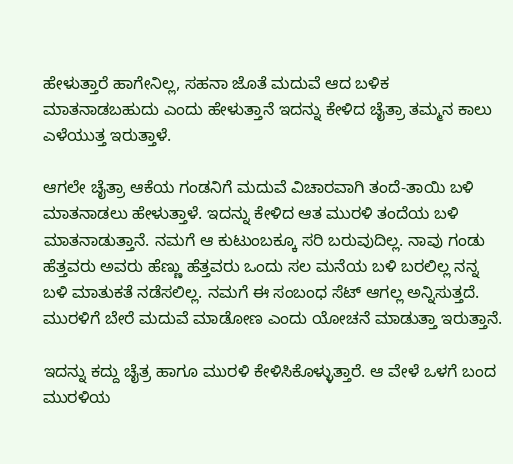ಹೇಳುತ್ತಾರೆ ಹಾಗೇನಿಲ್ಲ, ಸಹನಾ ಜೊತೆ ಮದುವೆ ಆದ ಬಳಿಕ ಮಾತನಾಡಬಹುದು ಎಂದು ಹೇಳುತ್ತಾನೆ ಇದನ್ನು ಕೇಳಿದ ಚೈತ್ರಾ ತಮ್ಮನ ಕಾಲು ಎಳೆಯುತ್ತ ಇರುತ್ತಾಳೆ.

ಆಗಲೇ ಚೈತ್ರಾ ಆಕೆಯ ಗಂಡನಿಗೆ ಮದುವೆ ವಿಚಾರವಾಗಿ ತಂದೆ-ತಾಯಿ ಬಳಿ ಮಾತನಾಡಲು ಹೇಳುತ್ತಾಳೆ. ಇದನ್ನು ಕೇಳಿದ ಆತ ಮುರಳಿ ತಂದೆಯ ಬಳಿ ಮಾತನಾಡುತ್ತಾನೆ. ನಮಗೆ ಆ ಕುಟುಂಬಕ್ಕೂ ಸರಿ ಬರುವುದಿಲ್ಲ. ನಾವು ಗಂಡು ಹೆತ್ತವರು ಅವರು ಹೆಣ್ಣು ಹೆತ್ತವರು ಒಂದು ಸಲ ಮನೆಯ ಬಳಿ ಬರಲಿಲ್ಲ ನನ್ನ ಬಳಿ ಮಾತುಕತೆ ನಡೆಸಲಿಲ್ಲ. ನಮಗೆ ಈ ಸಂಬಂಧ ಸೆಟ್ ಆಗಲ್ಲ ಅನ್ನಿಸುತ್ತದೆ. ಮುರಳಿಗೆ ಬೇರೆ ಮದುವೆ ಮಾಡೋಣ ಎಂದು ಯೋಚನೆ ಮಾಡುತ್ತಾ ಇರುತ್ತಾನೆ.

ಇದನ್ನು ಕದ್ದು ಚೈತ್ರ ಹಾಗೂ ಮುರಳಿ ಕೇಳಿಸಿಕೊಳ್ಳುತ್ತಾರೆ. ಆ ವೇಳೆ ಒಳಗೆ ಬಂದ ಮುರಳಿಯ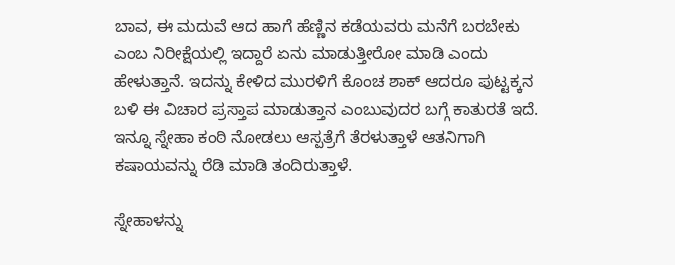ಬಾವ, ಈ ಮದುವೆ ಆದ ಹಾಗೆ ಹೆಣ್ಣಿನ ಕಡೆಯವರು ಮನೆಗೆ ಬರಬೇಕು ಎಂಬ ನಿರೀಕ್ಷೆಯಲ್ಲಿ ಇದ್ದಾರೆ ಏನು ಮಾಡುತ್ತೀರೋ ಮಾಡಿ ಎಂದು ಹೇಳುತ್ತಾನೆ. ಇದನ್ನು ಕೇಳಿದ ಮುರಳಿಗೆ ಕೊಂಚ ಶಾಕ್ ಆದರೂ ಪುಟ್ಟಕ್ಕನ ಬಳಿ ಈ ವಿಚಾರ ಪ್ರಸ್ತಾಪ ಮಾಡುತ್ತಾನ ಎಂಬುವುದರ ಬಗ್ಗೆ ಕಾತುರತೆ ಇದೆ. ಇನ್ನೂ ಸ್ನೇಹಾ ಕಂಠಿ ನೋಡಲು ಆಸ್ಪತ್ರೆಗೆ ತೆರಳುತ್ತಾಳೆ ಆತನಿಗಾಗಿ ಕಷಾಯವನ್ನು ರೆಡಿ ಮಾಡಿ ತಂದಿರುತ್ತಾಳೆ.

ಸ್ನೇಹಾಳನ್ನು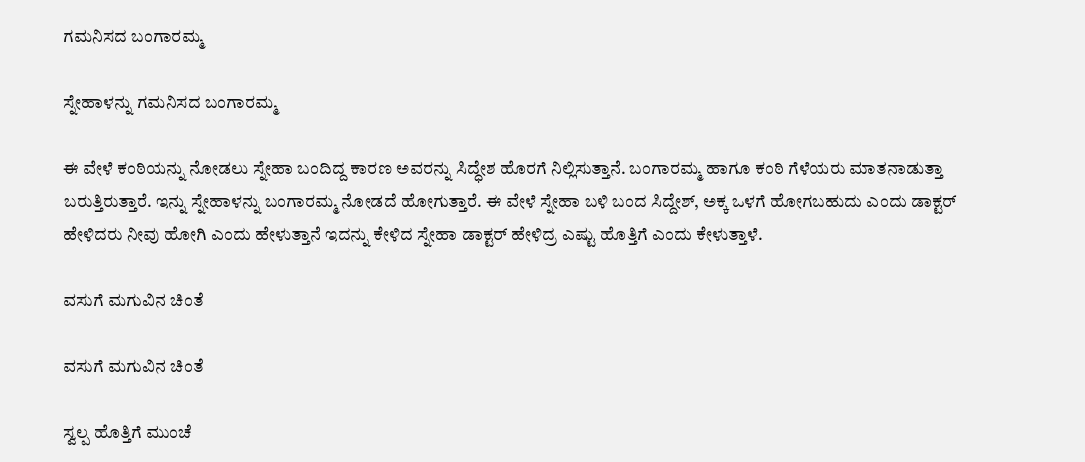ಗಮನಿಸದ ಬಂಗಾರಮ್ಮ

ಸ್ನೇಹಾಳನ್ನು ಗಮನಿಸದ ಬಂಗಾರಮ್ಮ

ಈ ವೇಳೆ ಕಂಠಿಯನ್ನು ನೋಡಲು ಸ್ನೇಹಾ ಬಂದಿದ್ದ ಕಾರಣ ಅವರನ್ನು ಸಿದ್ಧೇಶ ಹೊರಗೆ ನಿಲ್ಲಿಸುತ್ತಾನೆ. ಬಂಗಾರಮ್ಮ ಹಾಗೂ ಕಂಠಿ ಗೆಳೆಯರು ಮಾತನಾಡುತ್ತಾ ಬರುತ್ತಿರುತ್ತಾರೆ. ಇನ್ನು ಸ್ನೇಹಾಳನ್ನು ಬಂಗಾರಮ್ಮ ನೋಡದೆ ಹೋಗುತ್ತಾರೆ. ಈ ವೇಳೆ ಸ್ನೇಹಾ ಬಳಿ ಬಂದ ಸಿದ್ದೇಶ್, ಅಕ್ಕ ಒಳಗೆ ಹೋಗಬಹುದು ಎಂದು ಡಾಕ್ಟರ್ ಹೇಳಿದರು ನೀವು ಹೋಗಿ ಎಂದು ಹೇಳುತ್ತಾನೆ ಇದನ್ನು ಕೇಳಿದ ಸ್ನೇಹಾ ಡಾಕ್ಟರ್ ಹೇಳಿದ್ರ ಎಷ್ಟು ಹೊತ್ತಿಗೆ ಎಂದು ಕೇಳುತ್ತಾಳೆ.

ವಸುಗೆ ಮಗುವಿನ ಚಿಂತೆ

ವಸುಗೆ ಮಗುವಿನ ಚಿಂತೆ

ಸ್ವಲ್ಪ ಹೊತ್ತಿಗೆ ಮುಂಚೆ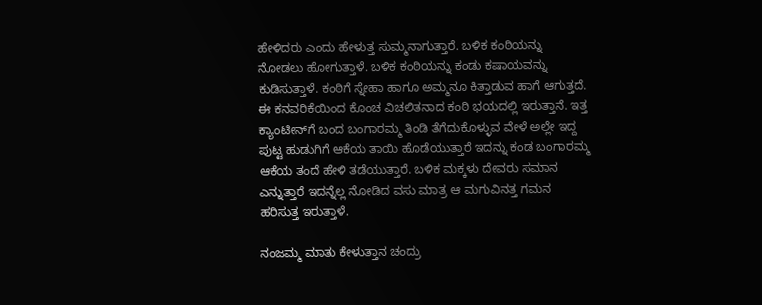ಹೇಳಿದರು ಎಂದು ಹೇಳುತ್ತ ಸುಮ್ಮನಾಗುತ್ತಾರೆ. ಬಳಿಕ ಕಂಠಿಯನ್ನು ನೋಡಲು ಹೋಗುತ್ತಾಳೆ. ಬಳಿಕ ಕಂಠಿಯನ್ನು ಕಂಡು ಕಷಾಯವನ್ನು ಕುಡಿಸುತ್ತಾಳೆ. ಕಂಠಿಗೆ ಸ್ನೇಹಾ ಹಾಗೂ ಅಮ್ಮನೂ ಕಿತ್ತಾಡುವ ಹಾಗೆ ಆಗುತ್ತದೆ. ಈ ಕನವರಿಕೆಯಿಂದ ಕೊಂಚ ವಿಚಲಿತನಾದ ಕಂಠಿ ಭಯದಲ್ಲಿ ಇರುತ್ತಾನೆ. ಇತ್ತ ಕ್ಯಾಂಟೀನ್‌ಗೆ ಬಂದ ಬಂಗಾರಮ್ಮ ತಿಂಡಿ ತೆಗೆದುಕೊಳ್ಳುವ ವೇಳೆ ಅಲ್ಲೇ ಇದ್ದ ಪುಟ್ಟ ಹುಡುಗಿಗೆ ಆಕೆಯ ತಾಯಿ ಹೊಡೆಯುತ್ತಾರೆ ಇದನ್ನು ಕಂಡ ಬಂಗಾರಮ್ಮ ಆಕೆಯ ತಂದೆ ಹೇಳಿ ತಡೆಯುತ್ತಾರೆ. ಬಳಿಕ ಮಕ್ಕಳು ದೇವರು ಸಮಾನ ಎನ್ನುತ್ತಾರೆ ಇದನ್ನೆಲ್ಲ ನೋಡಿದ ವಸು ಮಾತ್ರ ಆ ಮಗುವಿನತ್ತ ಗಮನ ಹರಿಸುತ್ತ ಇರುತ್ತಾಳೆ.

ನಂಜಮ್ಮ ಮಾತು ಕೇಳುತ್ತಾನ ಚಂದ್ರು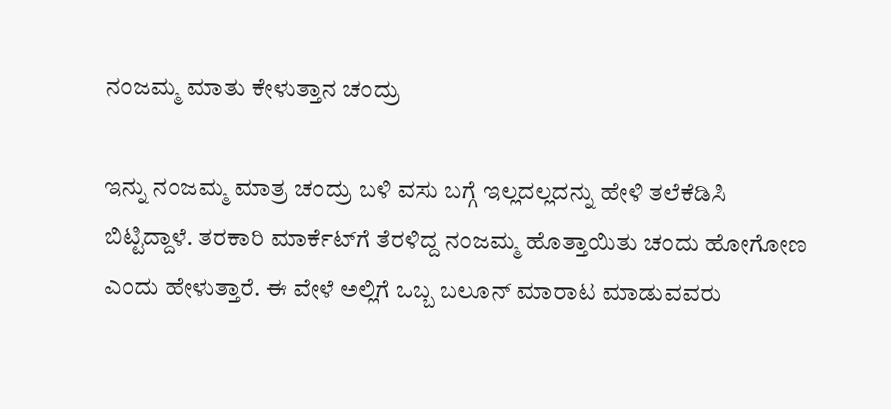ನಂಜಮ್ಮ ಮಾತು ಕೇಳುತ್ತಾನ ಚಂದ್ರು

ಇನ್ನು ನಂಜಮ್ಮ ಮಾತ್ರ ಚಂದ್ರು ಬಳಿ ವಸು ಬಗ್ಗೆ ಇಲ್ಲದಲ್ಲದನ್ನು ಹೇಳಿ ತಲೆಕೆಡಿಸಿ ಬಿಟ್ಟಿದ್ದಾಳೆ. ತರಕಾರಿ ಮಾರ್ಕೆಟ್‌ಗೆ ತೆರಳಿದ್ದ ನಂಜಮ್ಮ ಹೊತ್ತಾಯಿತು ಚಂದು ಹೋಗೋಣ ಎಂದು ಹೇಳುತ್ತಾರೆ. ಈ ವೇಳೆ ಅಲ್ಲಿಗೆ ಒಬ್ಬ ಬಲೂನ್ ಮಾರಾಟ ಮಾಡುವವರು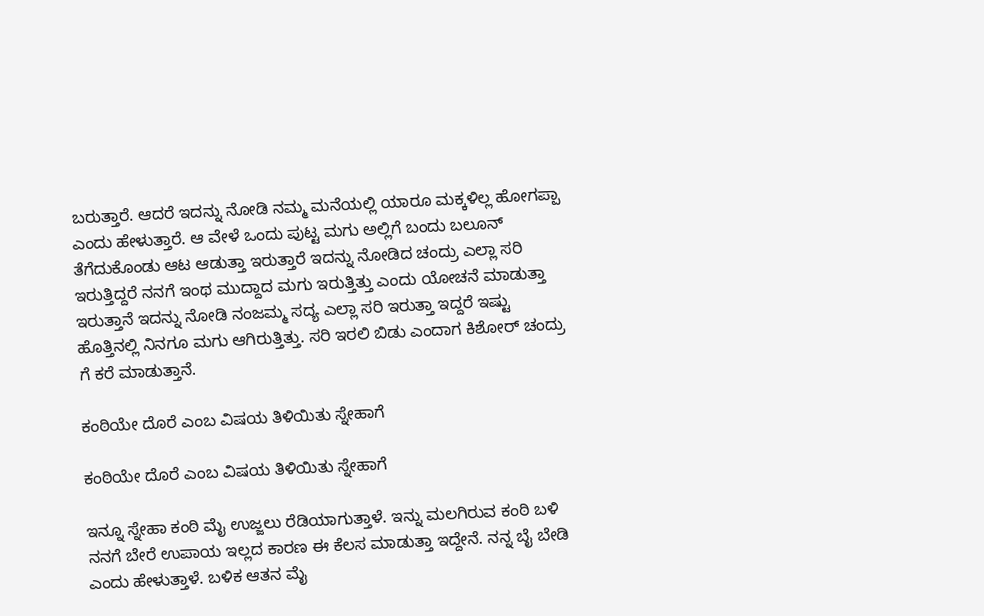ಬರುತ್ತಾರೆ. ಆದರೆ ಇದನ್ನು ನೋಡಿ ನಮ್ಮ ಮನೆಯಲ್ಲಿ ಯಾರೂ ಮಕ್ಕಳಿಲ್ಲ ಹೋಗಪ್ಪಾ ಎಂದು ಹೇಳುತ್ತಾರೆ. ಆ ವೇಳೆ ಒಂದು ಪುಟ್ಟ ಮಗು ಅಲ್ಲಿಗೆ ಬಂದು ಬಲೂನ್ ತೆಗೆದುಕೊಂಡು ಆಟ ಆಡುತ್ತಾ ಇರುತ್ತಾರೆ ಇದನ್ನು ನೋಡಿದ ಚಂದ್ರು ಎಲ್ಲಾ ಸರಿ ಇರುತ್ತಿದ್ದರೆ ನನಗೆ ಇಂಥ ಮುದ್ದಾದ ಮಗು ಇರುತ್ತಿತ್ತು ಎಂದು ಯೋಚನೆ ಮಾಡುತ್ತಾ ಇರುತ್ತಾನೆ ಇದನ್ನು ನೋಡಿ ನಂಜಮ್ಮ ಸದ್ಯ ಎಲ್ಲಾ ಸರಿ ಇರುತ್ತಾ ಇದ್ದರೆ ಇಷ್ಟು ಹೊತ್ತಿನಲ್ಲಿ ನಿನಗೂ ಮಗು ಆಗಿರುತ್ತಿತ್ತು. ಸರಿ ಇರಲಿ ಬಿಡು ಎಂದಾಗ ಕಿಶೋರ್ ಚಂದ್ರು ಗೆ ಕರೆ ಮಾಡುತ್ತಾನೆ.

ಕಂಠಿಯೇ ದೊರೆ ಎಂಬ ವಿಷಯ ತಿಳಿಯಿತು ಸ್ನೇಹಾಗೆ

ಕಂಠಿಯೇ ದೊರೆ ಎಂಬ ವಿಷಯ ತಿಳಿಯಿತು ಸ್ನೇಹಾಗೆ

ಇನ್ನೂ ಸ್ನೇಹಾ ಕಂಠಿ ಮೈ ಉಜ್ಜಲು ರೆಡಿಯಾಗುತ್ತಾಳೆ. ಇನ್ನು ಮಲಗಿರುವ ಕಂಠಿ ಬಳಿ ನನಗೆ ಬೇರೆ ಉಪಾಯ ಇಲ್ಲದ ಕಾರಣ ಈ ಕೆಲಸ ಮಾಡುತ್ತಾ ಇದ್ದೇನೆ. ನನ್ನ ಬೈ ಬೇಡಿ ಎಂದು ಹೇಳುತ್ತಾಳೆ. ಬಳಿಕ ಆತನ ಮೈ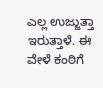ಎಲ್ಲ ಉಜ್ಜುತ್ತಾ ಇರುತ್ತಾಳೆ. ಈ ವೇಳೆ ಕಂಠಿಗೆ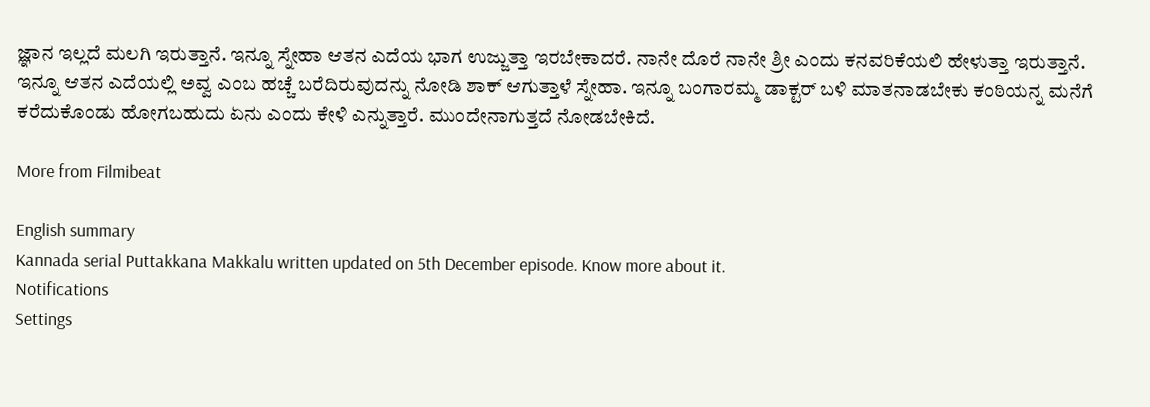ಜ್ಞಾನ ಇಲ್ಲದೆ ಮಲಗಿ ಇರುತ್ತಾನೆ. ಇನ್ನೂ ಸ್ನೇಹಾ ಆತನ ಎದೆಯ ಭಾಗ ಉಜ್ಜುತ್ತಾ ಇರಬೇಕಾದರೆ. ನಾನೇ ದೊರೆ ನಾನೇ ಶ್ರೀ ಎಂದು ಕನವರಿಕೆಯಲಿ ಹೇಳುತ್ತಾ ಇರುತ್ತಾನೆ. ಇನ್ನೂ ಆತನ ಎದೆಯಲ್ಲಿ ಅವ್ವ ಎಂಬ ಹಚ್ಚೆ ಬರೆದಿರುವುದನ್ನು ನೋಡಿ ಶಾಕ್ ಆಗುತ್ತಾಳೆ ಸ್ನೇಹಾ. ಇನ್ನೂ ಬಂಗಾರಮ್ಮ ಡಾಕ್ಟರ್ ಬಳಿ ಮಾತನಾಡಬೇಕು ಕಂಠಿಯನ್ನ ಮನೆಗೆ ಕರೆದುಕೊಂಡು ಹೋಗಬಹುದು ಏನು ಎಂದು ಕೇಳಿ ಎನ್ನುತ್ತಾರೆ. ಮುಂದೇನಾಗುತ್ತದೆ ನೋಡಬೇಕಿದೆ.

More from Filmibeat

English summary
Kannada serial Puttakkana Makkalu written updated on 5th December episode. Know more about it.
Notifications
Settings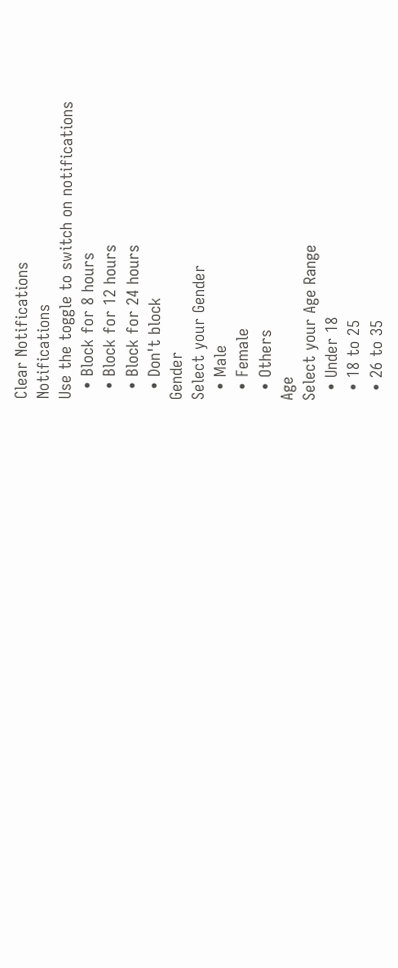Clear Notifications
Notifications
Use the toggle to switch on notifications
  • Block for 8 hours
  • Block for 12 hours
  • Block for 24 hours
  • Don't block
Gender
Select your Gender
  • Male
  • Female
  • Others
Age
Select your Age Range
  • Under 18
  • 18 to 25
  • 26 to 35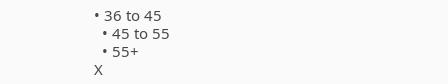• 36 to 45
  • 45 to 55
  • 55+
X